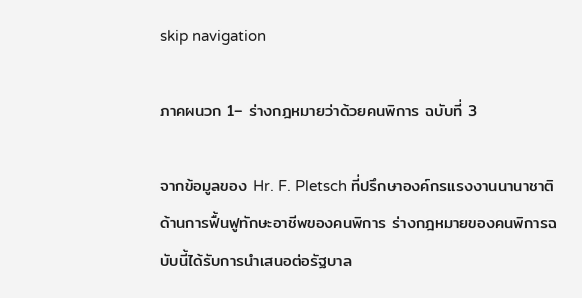skip navigation

ภาคผนวก 1– ร่างกฎหมายว่าด้วยคนพิการ ฉบับที่ 3

จากข้อมูลของ Hr. F. Pletsch ที่ปรึกษาองค์กรแรงงานนานาชาติ ด้านการฟื้นฟูทักษะอาชีพของคนพิการ ร่างกฎหมายของคนพิการฉบับนี้ได้รับการนำเสนอต่อรัฐบาล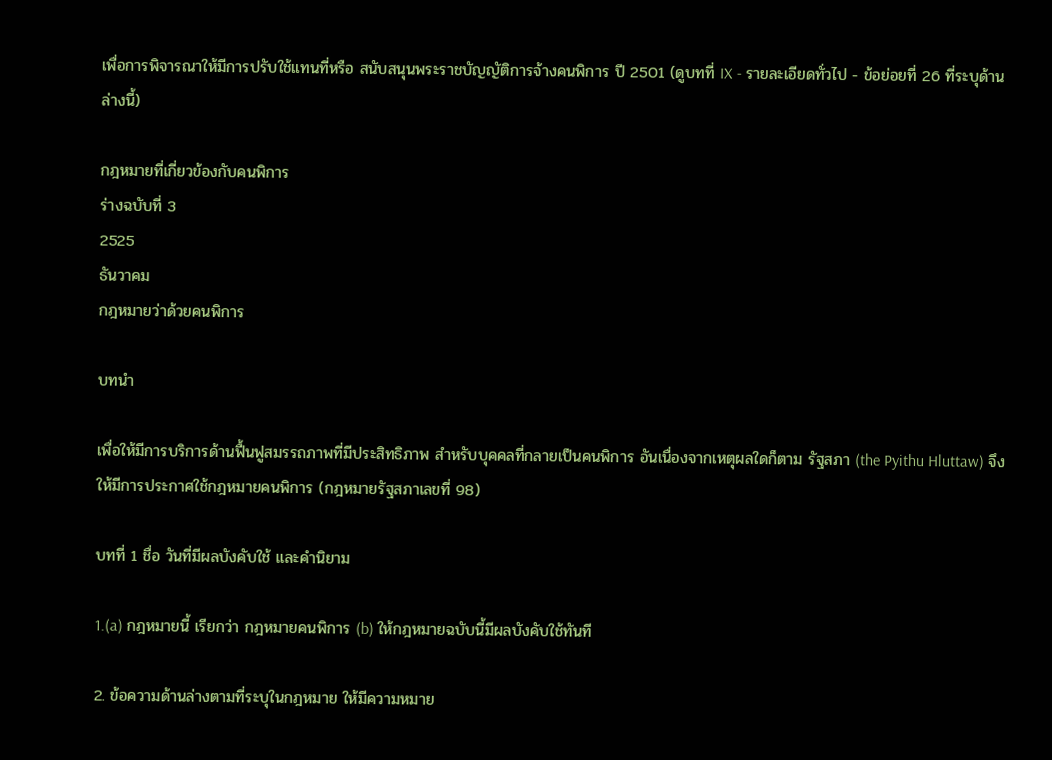เพื่อการพิจารณาให้มีการปรับใช้แทนที่หรือ สนับสนุนพระราชบัญญัติการจ้างคนพิการ ปี 2501 (ดูบทที่ IX - รายละเอียดทั่วไป - ข้อย่อยที่ 26 ที่ระบุด้านล่างนี้)

กฎหมายที่เกี่ยวข้องกับคนพิการ
ร่างฉบับที่ 3
2525
ธันวาคม
กฎหมายว่าด้วยคนพิการ

บทนำ

เพื่อให้มีการบริการด้านฟื้นฟูสมรรถภาพที่มีประสิทธิภาพ สำหรับบุคคลที่กลายเป็นคนพิการ อันเนื่องจากเหตุผลใดก็ตาม รัฐสภา (the Pyithu Hluttaw) จึงให้มีการประกาศใช้กฎหมายคนพิการ (กฎหมายรัฐสภาเลขที่ 98)

บทที่ 1 ชื่อ วันที่มีผลบังคับใช้ และคำนิยาม

1.(a) กฎหมายนี้ เรียกว่า กฎหมายคนพิการ (b) ให้กฎหมายฉบับนี้มีผลบังคับใช้ทันที

2. ข้อความด้านล่างตามที่ระบุในกฎหมาย ให้มีความหมาย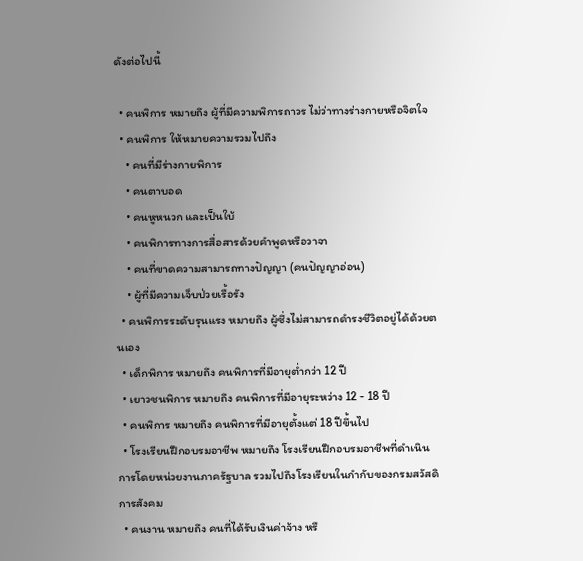ดังต่อไปนี้

  • คนพิการ หมายถึง ผู้ที่มีความพิการถาวร ไม่ว่าทางร่างกายหรือจิตใจ
  • คนพิการ ให้หมายความรวมไปถึง
    • คนที่มีร่างกายพิการ
    • คนตาบอด
    • คนหูหนวก และเป็นใบ้
    • คนพิการทางการสื่อสารด้วยคำพูดหรือวาจา
    • คนที่ขาดความสามารถทางปัญญา (คนปัญญาอ่อน)
    • ผู้ที่มีความเจ็บป่วยเรื้อรัง
  • คนพิการระดับรุนแรง หมายถึง ผู้ซึ่งไม่สามารถดำรงชีวิตอยู่ได้ด้วยตนเอง
  • เด็กพิการ หมายถึง คนพิการที่มีอายุต่ำกว่า 12 ปี
  • เยาวชนพิการ หมายถึง คนพิการที่มีอายุระหว่าง 12 - 18 ปี
  • คนพิการ หมายถึง คนพิการที่มีอายุตั้งแต่ 18 ปีขึ้นไป
  • โรงเรียนฝึกอบรมอาชีพ หมายถึง โรงเรียนฝึกอบรมอาชีพที่ดำเนินการโดยหน่วยงานภาครัฐบาล รวมไปถึงโรงเรียนในกำกับของกรมสวัสดิการสังคม
  • คนงาน หมายถึง คนที่ได้รับเงินค่าจ้าง หรื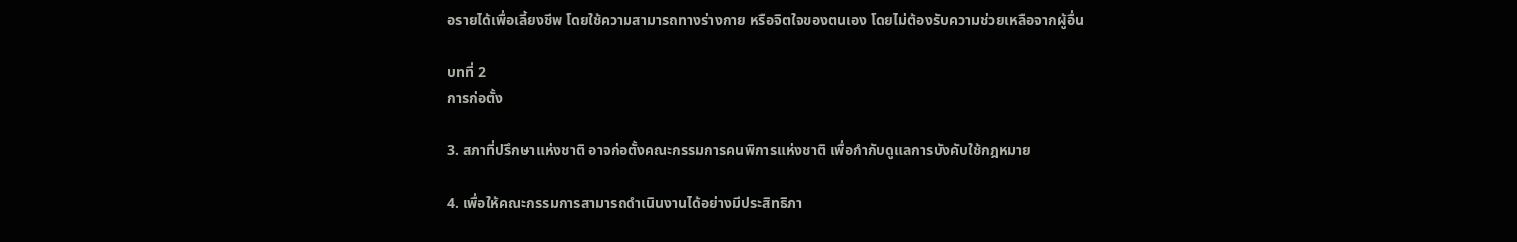อรายได้เพื่อเลี้ยงชีพ โดยใช้ความสามารถทางร่างกาย หรือจิตใจของตนเอง โดยไม่ต้องรับความช่วยเหลือจากผู้อื่น

บทที่ 2
การก่อตั้ง

3. สภาที่ปรึกษาแห่งชาติ อาจก่อตั้งคณะกรรมการคนพิการแห่งชาติ เพื่อกำกับดูแลการบังคับใช้กฎหมาย

4. เพื่อให้คณะกรรมการสามารถดำเนินงานได้อย่างมีประสิทธิภา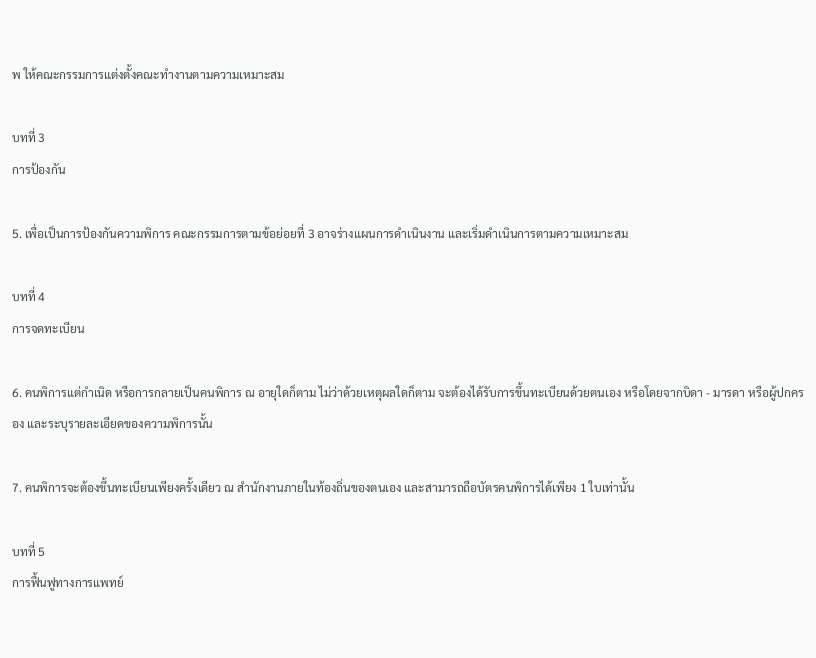พ ให้คณะกรรมการแต่งตั้งคณะทำงานตามความเหมาะสม

บทที่ 3
การป้องกัน

5. เพื่อเป็นการป้องกันความพิการ คณะกรรมการตามข้อย่อยที่ 3 อาจร่างแผนการดำเนินงาน และเริ่มดำเนินการตามความเหมาะสม

บทที่ 4
การจดทะเบียน

6. คนพิการแต่กำเนิด หรือการกลายเป็นคนพิการ ณ อายุใดก็ตาม ไม่ว่าด้วยเหตุผลใดก็ตาม จะต้องได้รับการขึ้นทะเบียนด้วยตนเอง หรือโดยจากบิดา - มารดา หรือผู้ปกครอง และระบุรายละเอียดของความพิการนั้น

7. คนพิการจะต้องขึ้นทะเบียนเพียงครั้งเดียว ณ สำนักงานภายในท้องถิ่นของตนเอง และสามารถถือบัตรคนพิการได้เพียง 1 ใบเท่านั้น

บทที่ 5
การฟื้นฟูทางการแพทย์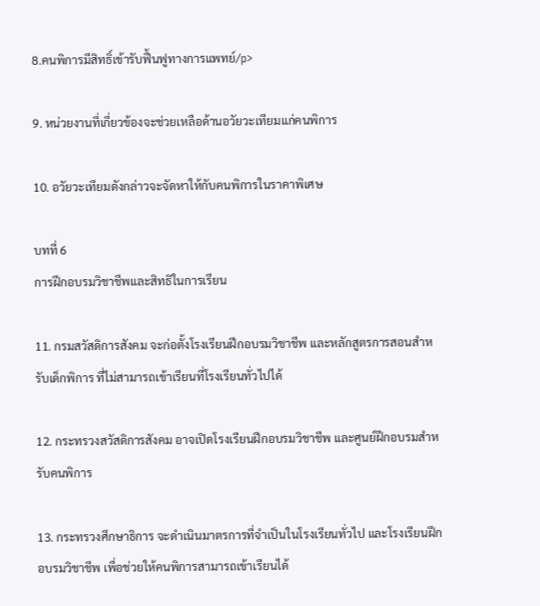8.คนพิการมีสิทธิ์เข้ารับฟื้นฟูทางการแพทย์/p>

9. หน่วยงานที่เกี่ยวข้องจะช่วยเหลือด้านอวัยวะเทียมแก่คนพิการ

10. อวัยวะเทียมดังกล่าวจะจัดหาให้กับคนพิการในราคาพิเศษ

บทที่ 6
การฝึกอบรมวิชาชีพและสิทธิในการเรียน

11. กรมสวัสดิการสังคม จะก่อตั้งโรงเรียนฝึกอบรมวิชาชีพ และหลักสูตรการสอนสำหรับเด็กพิการ ที่ไม่สามารถเข้าเรียนที่โรงเรียนทั่วไปได้

12. กระทรวงสวัสดิการสังคม อาจเปิดโรงเรียนฝึกอบรมวิชาชีพ และศูนย์ฝึกอบรมสำหรับคนพิการ

13. กระทรวงศึกษาธิการ จะดำเนินมาตรการที่จำเป็นในโรงเรียนทั่วไป และโรงเรียนฝึกอบรมวิชาชีพ เพื่อช่วยให้คนพิการสามารถเข้าเรียนได้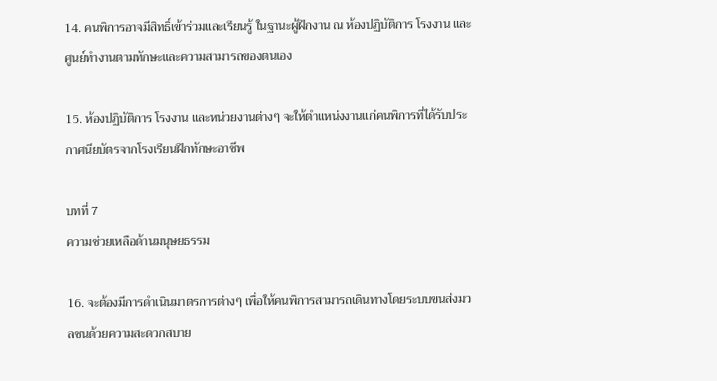14. คนพิการอาจมีสิทธิ์เข้าร่วมและเรียนรู้ ในฐานะผู้ฝึกงาน ณ ห้องปฏิบัติการ โรงงาน และศูนย์ทำงานตามทักษะและความสามารถของตนเอง

15. ห้องปฏิบัติการ โรงงาน และหน่วยงานต่างๆ จะให้ตำแหน่งงานแก่คนพิการที่ได้รับประกาศนียบัตรจากโรงเรียนฝึกทักษะอาชีพ

บทที่ 7
ความช่วยเหลือด้านมนุษยธรรม

16. จะต้องมีการดำเนินมาตรการต่างๆ เพื่อให้คนพิการสามารถเดินทางโดยระบบขนส่งมวลชนด้วยความสะดวกสบาย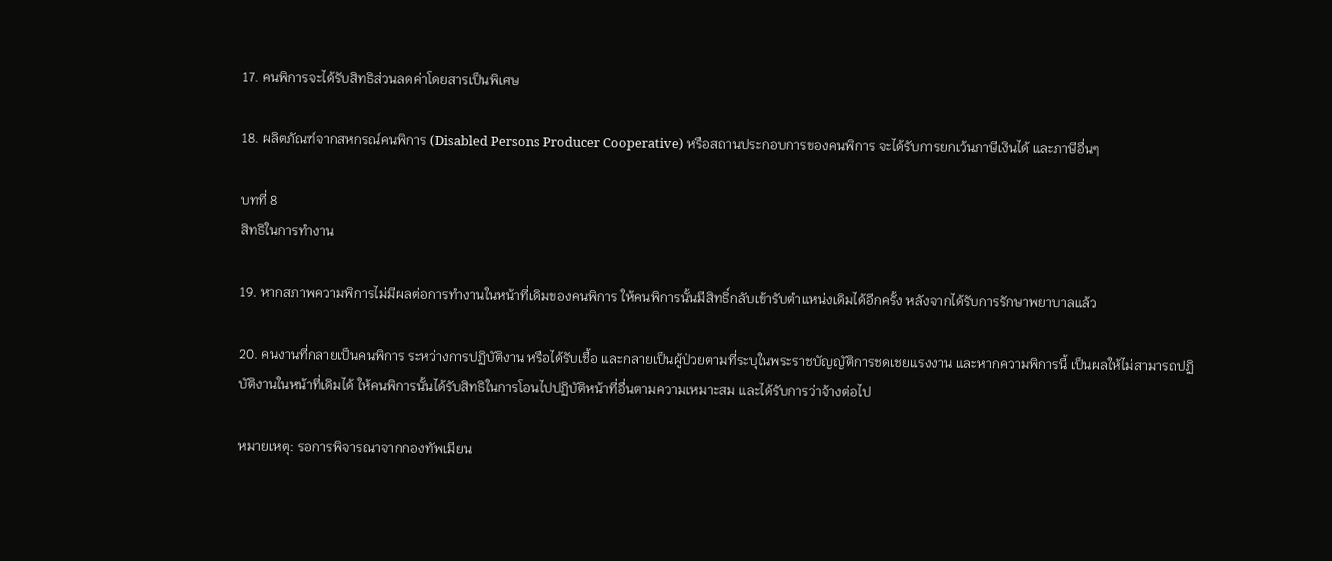17. คนพิการจะได้รับสิทธิส่วนลดค่าโดยสารเป็นพิเศษ

18. ผลิตภัณฑ์จากสหกรณ์คนพิการ (Disabled Persons Producer Cooperative) หรือสถานประกอบการของคนพิการ จะได้รับการยกเว้นภาษีเงินได้ และภาษีอื่นๆ

บทที่ 8
สิทธิในการทำงาน

19. หากสภาพความพิการไม่มีผลต่อการทำงานในหน้าที่เดิมของคนพิการ ให้คนพิการนั้นมีสิทธิ์กลับเข้ารับตำแหน่งเดิมได้อีกครั้ง หลังจากได้รับการรักษาพยาบาลแล้ว

20. คนงานที่กลายเป็นคนพิการ ระหว่างการปฏิบัติงาน หรือได้รับเชื้อ และกลายเป็นผู้ป่วยตามที่ระบุในพระราชบัญญัติการชดเชยแรงงาน และหากความพิการนี้ เป็นผลให้ไม่สามารถปฏิบัติงานในหน้าที่เดิมได้ ให้คนพิการนั้นได้รับสิทธิในการโอนไปปฏิบัติหน้าที่อื่นตามความเหมาะสม และได้รับการว่าจ้างต่อไป

หมายเหตุ: รอการพิจารณาจากกองทัพเมียน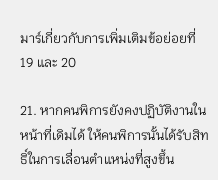มาร์เกี่ยวกับการเพิ่มเติมข้อย่อยที่ 19 และ 20

21. หากคนพิการยังคงปฏิบัติงานในหน้าที่เดิมได้ ให้คนพิการนั้นได้รับสิทธิ์ในการเลื่อนตำแหน่งที่สูงขึ้น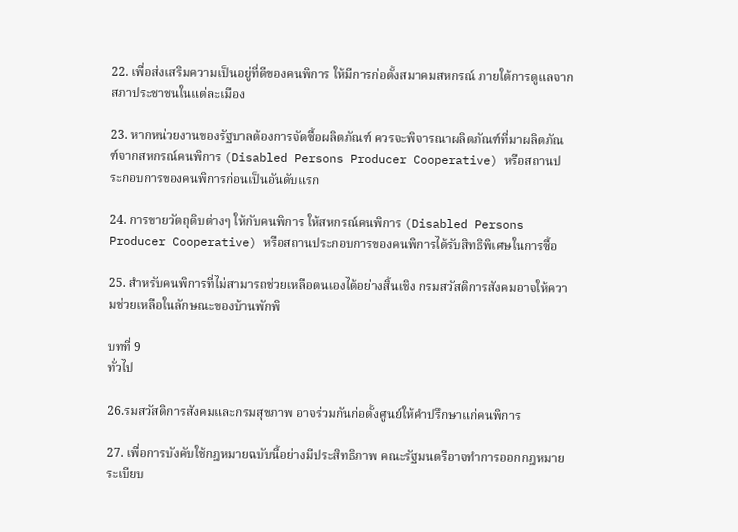22. เพื่อส่งเสริมความเป็นอยู่ที่ดีของคนพิการ ให้มีการก่อตั้งสมาคมสหกรณ์ ภายใต้การดูแลจากสภาประชาชนในแต่ละเมือง

23. หากหน่วยงานของรัฐบาลต้องการจัดซื้อผลิตภัณฑ์ ควรจะพิจารณาผลิตภัณฑ์ที่มาผลิตภัณฑ์จากสหกรณ์คนพิการ (Disabled Persons Producer Cooperative) หรือสถานประกอบการของคนพิการก่อนเป็นอันดับแรก

24. การขายวัตถุดิบต่างๆ ให้กับคนพิการ ให้สหกรณ์คนพิการ (Disabled Persons Producer Cooperative) หรือสถานประกอบการของคนพิการได้รับสิทธิพิเศษในการซื้อ

25. สำหรับคนพิการที่ไม่สามารถช่วยเหลือตนเองได้อย่างสิ้นเชิง กรมสวัสดิการสังคมอาจให้ความช่วยเหลือในลักษณะของบ้านพักพิ

บทที่ 9
ทั่วไป

26.รมสวัสดิการสังคมและกรมสุขภาพ อาจร่วมกันก่อตั้งศูนย์ให้คำปรึกษาแก่คนพิการ

27. เพื่อการบังคับใช้กฎหมายฉบับนี้อย่างมีประสิทธิภาพ คณะรัฐมนตรีอาจทำการออกกฎหมาย ระเบียบ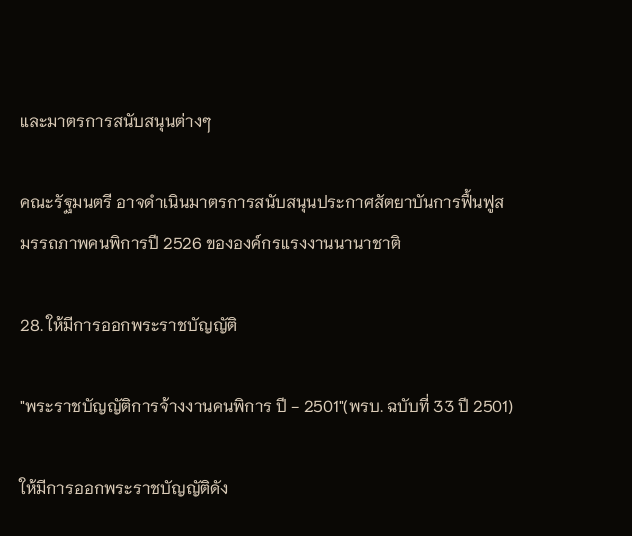และมาตรการสนับสนุนต่างๆ

คณะรัฐมนตรี อาจดำเนินมาตรการสนับสนุนประกาศสัตยาบันการฟื้นฟูสมรรถภาพคนพิการปี 2526 ขององค์กรแรงงานนานาชาติ

28. ให้มีการออกพระราชบัญญัติ

"พระราชบัญญัติการจ้างงานคนพิการ ปี − 2501"(พรบ. ฉบับที่ 33 ปี 2501)

ให้มีการออกพระราชบัญญัติดัง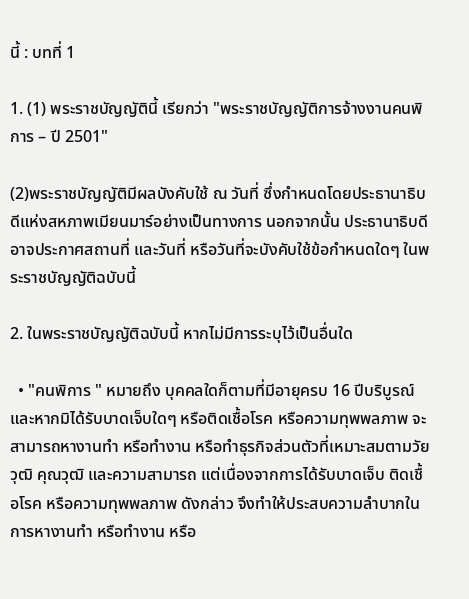นี้ : บทที่ 1

1. (1) พระราชบัญญัตินี้ เรียกว่า "พระราชบัญญัติการจ้างงานคนพิการ – ปี 2501"

(2)พระราชบัญญัติมีผลบังคับใช้ ณ วันที่ ซึ่งกำหนดโดยประธานาธิบดีแห่งสหภาพเมียนมาร์อย่างเป็นทางการ นอกจากนั้น ประธานาธิบดีอาจประกาศสถานที่ และวันที่ หรือวันที่จะบังคับใช้ข้อกำหนดใดๆ ในพระราชบัญญัติฉบับนี้

2. ในพระราชบัญญัติฉบับนี้ หากไม่มีการระบุไว้เป็นอื่นใด

  • "คนพิการ " หมายถึง บุคคลใดก็ตามที่มีอายุครบ 16 ปีบริบูรณ์ และหากมิได้รับบาดเจ็บใดๆ หรือติดเชื้อโรค หรือความทุพพลภาพ จะสามารถหางานทำ หรือทำงาน หรือทำธุรกิจส่วนตัวที่เหมาะสมตามวัยวุฒิ คุณวุฒิ และความสามารถ แต่เนื่องจากการได้รับบาดเจ็บ ติดเชื้อโรค หรือความทุพพลภาพ ดังกล่าว จึงทำให้ประสบความลำบากในการหางานทำ หรือทำงาน หรือ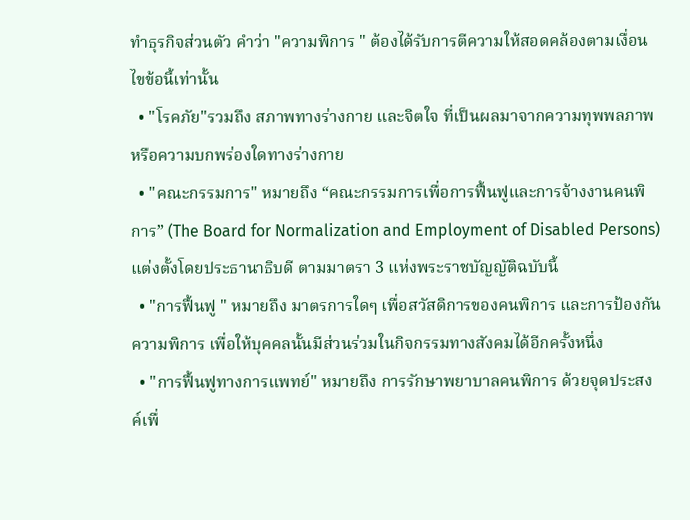ทำธุรกิจส่วนตัว คำว่า "ความพิการ " ต้องได้รับการตีความให้สอดคล้องตามเงื่อนไขข้อนี้เท่านั้น
  • "โรคภัย"รวมถึง สภาพทางร่างกาย และจิตใจ ที่เป็นผลมาจากความทุพพลภาพ หรือความบกพร่องใดทางร่างกาย
  • "คณะกรรมการ" หมายถึง “คณะกรรมการเพื่อการฟื้นฟูและการจ้างงานคนพิการ” (The Board for Normalization and Employment of Disabled Persons) แต่งตั้งโดยประธานาธิบดี ตามมาตรา 3 แห่งพระราชบัญญัติฉบับนี้
  • "การฟื้นฟู " หมายถึง มาตรการใดๆ เพื่อสวัสดิการของคนพิการ และการป้องกันความพิการ เพื่อให้บุคคลนั้นมีส่วนร่วมในกิจกรรมทางสังคมได้อีกครั้งหนึ่ง
  • "การฟื้นฟูทางการแพทย์" หมายถึง การรักษาพยาบาลคนพิการ ด้วยจุดประสงค์เพื่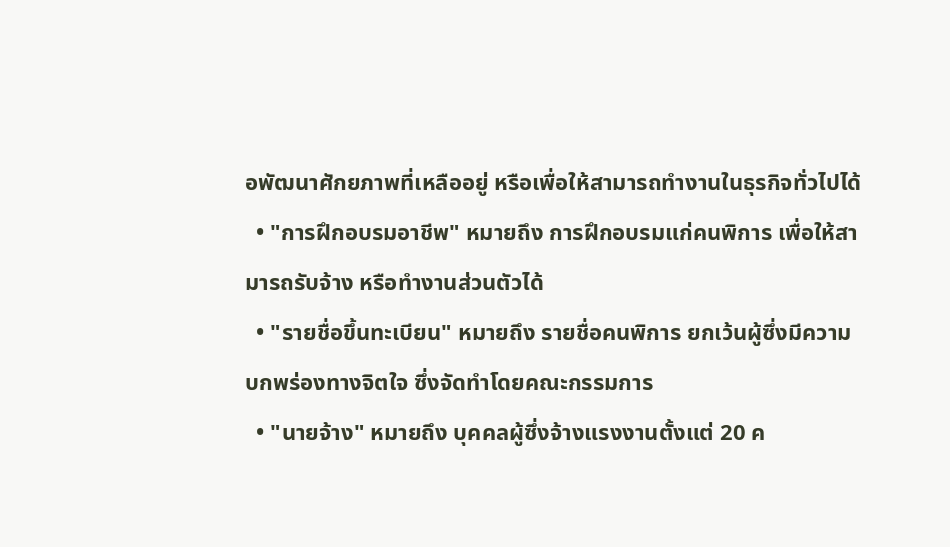อพัฒนาศักยภาพที่เหลืออยู่ หรือเพื่อให้สามารถทำงานในธุรกิจทั่วไปได้
  • "การฝึกอบรมอาชีพ" หมายถึง การฝึกอบรมแก่คนพิการ เพื่อให้สามารถรับจ้าง หรือทำงานส่วนตัวได้
  • "รายชื่อขึ้นทะเบียน" หมายถึง รายชื่อคนพิการ ยกเว้นผู้ซึ่งมีความบกพร่องทางจิตใจ ซึ่งจัดทำโดยคณะกรรมการ
  • "นายจ้าง" หมายถึง บุคคลผู้ซึ่งจ้างแรงงานตั้งแต่ 20 ค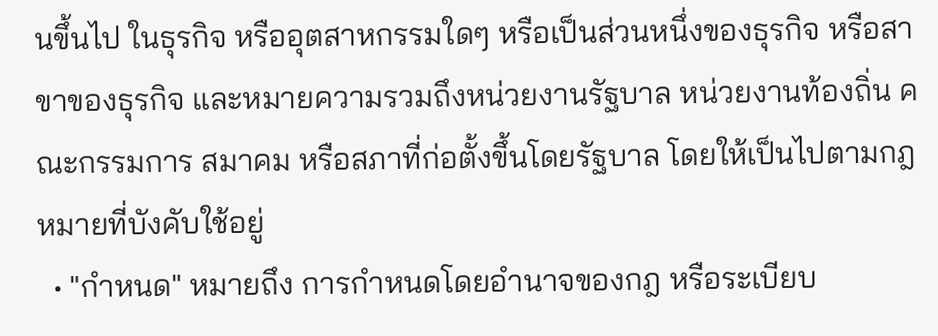นขึ้นไป ในธุรกิจ หรืออุตสาหกรรมใดๆ หรือเป็นส่วนหนึ่งของธุรกิจ หรือสาขาของธุรกิจ และหมายความรวมถึงหน่วยงานรัฐบาล หน่วยงานท้องถิ่น คณะกรรมการ สมาคม หรือสภาที่ก่อตั้งขึ้นโดยรัฐบาล โดยให้เป็นไปตามกฎหมายที่บังคับใช้อยู่
  • "กำหนด" หมายถึง การกำหนดโดยอำนาจของกฎ หรือระเบียบ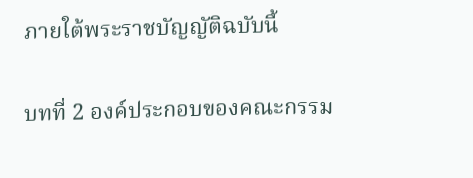ภายใต้พระราชบัญญัติฉบับนี้

บทที่ 2 องค์ประกอบของคณะกรรม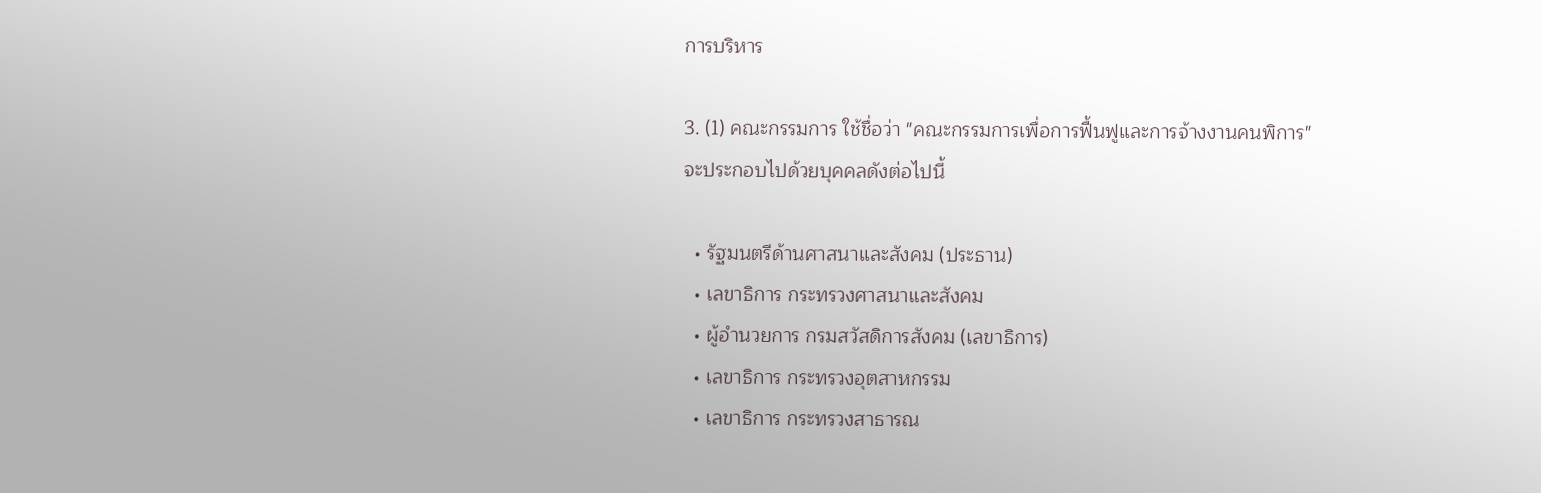การบริหาร

3. (1) คณะกรรมการ ใช้ชื่อว่า "คณะกรรมการเพื่อการฟื้นฟูและการจ้างงานคนพิการ"จะประกอบไปด้วยบุคคลดังต่อไปนี้

  • รัฐมนตรีด้านศาสนาและสังคม (ประธาน)
  • เลขาธิการ กระทรวงศาสนาและสังคม
  • ผู้อำนวยการ กรมสวัสดิการสังคม (เลขาธิการ)
  • เลขาธิการ กระทรวงอุตสาหกรรม
  • เลขาธิการ กระทรวงสาธารณ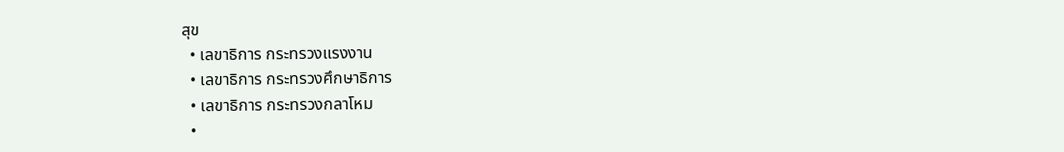สุข
  • เลขาธิการ กระทรวงแรงงาน
  • เลขาธิการ กระทรวงศึกษาธิการ
  • เลขาธิการ กระทรวงกลาโหม
  •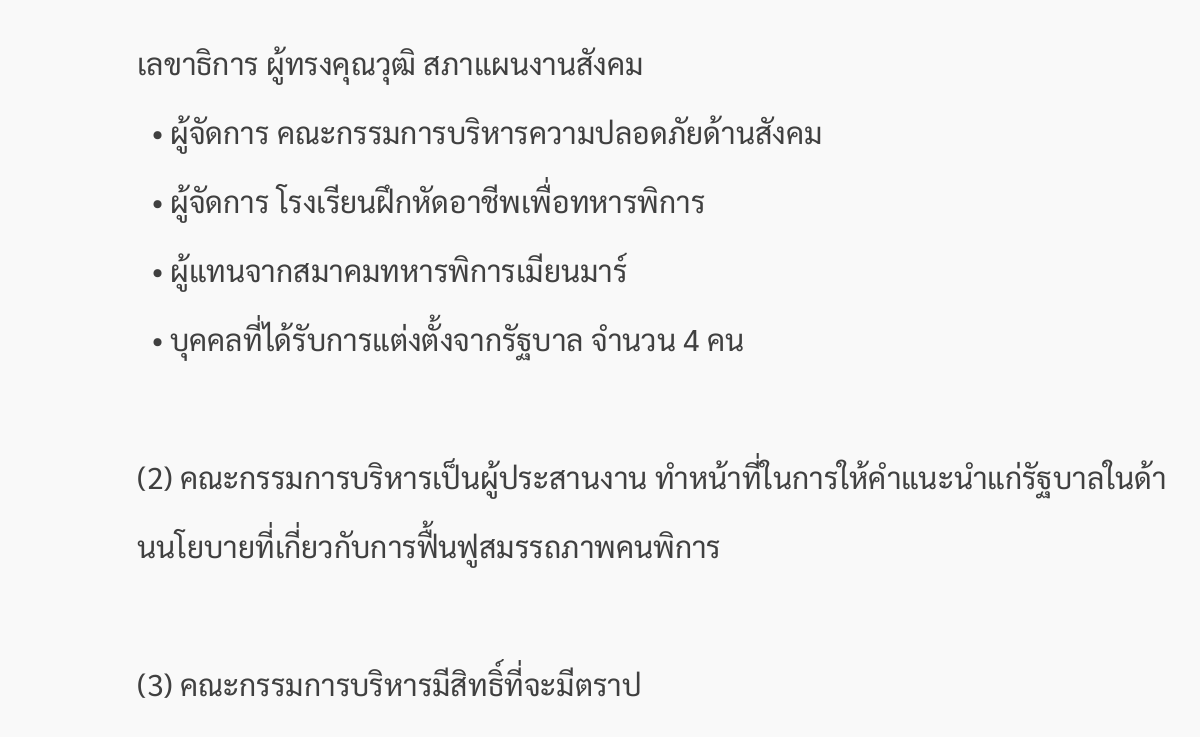เลขาธิการ ผู้ทรงคุณวุฒิ สภาแผนงานสังคม
  • ผู้จัดการ คณะกรรมการบริหารความปลอดภัยด้านสังคม
  • ผู้จัดการ โรงเรียนฝึกหัดอาชีพเพื่อทหารพิการ
  • ผู้แทนจากสมาคมทหารพิการเมียนมาร์
  • บุคคลที่ได้รับการแต่งตั้งจากรัฐบาล จำนวน 4 คน

(2) คณะกรรมการบริหารเป็นผู้ประสานงาน ทำหน้าที่ในการให้คำแนะนำแก่รัฐบาลในด้านนโยบายที่เกี่ยวกับการฟื้นฟูสมรรถภาพคนพิการ

(3) คณะกรรมการบริหารมีสิทธิ์ที่จะมีตราป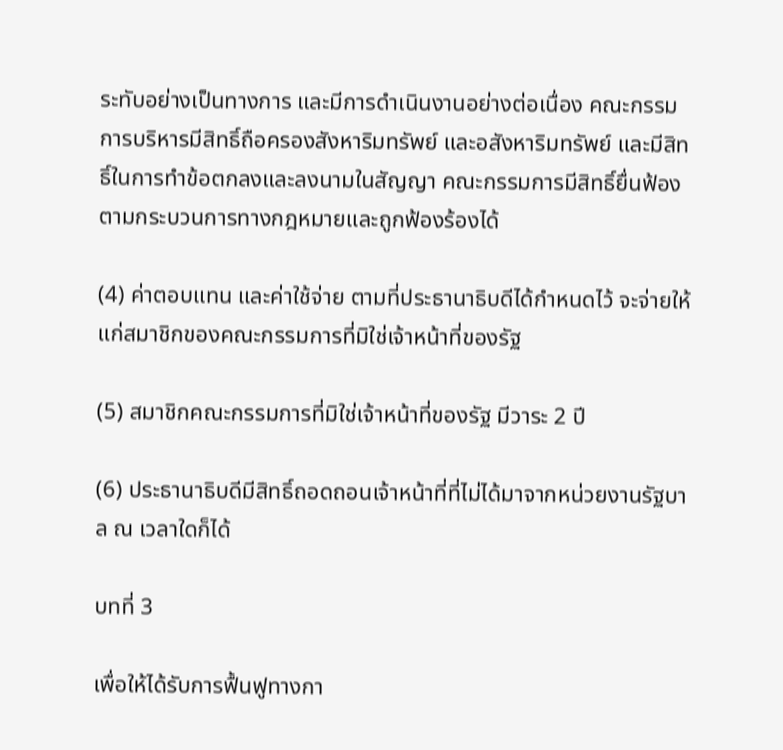ระทับอย่างเป็นทางการ และมีการดำเนินงานอย่างต่อเนื่อง คณะกรรมการบริหารมีสิทธิ์ถือครองสังหาริมทรัพย์ และอสังหาริมทรัพย์ และมีสิทธิ์ในการทำข้อตกลงและลงนามในสัญญา คณะกรรมการมีสิทธิ์ยื่นฟ้องตามกระบวนการทางกฎหมายและถูกฟ้องร้องได้

(4) ค่าตอบแทน และค่าใช้จ่าย ตามที่ประธานาธิบดีได้กำหนดไว้ จะจ่ายให้แก่สมาชิกของคณะกรรมการที่มิใช่เจ้าหน้าที่ของรัฐ

(5) สมาชิกคณะกรรมการที่มิใช่เจ้าหน้าที่ของรัฐ มีวาระ 2 ปี

(6) ประธานาธิบดีมีสิทธิ์ถอดถอนเจ้าหน้าที่ที่ไม่ได้มาจากหน่วยงานรัฐบาล ณ เวลาใดก็ได้

บทที่ 3

เพื่อให้ได้รับการฟื้นฟูทางกา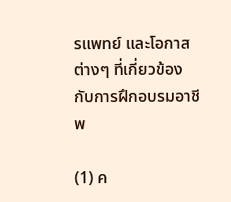รแพทย์ และโอกาสต่างๆ ที่เกี่ยวข้องกับการฝึกอบรมอาชีพ

(1) ค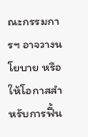ณะกรรมการฯ อาจวางนโยบาย หรือให้โอกาสสำหรับการฟื้น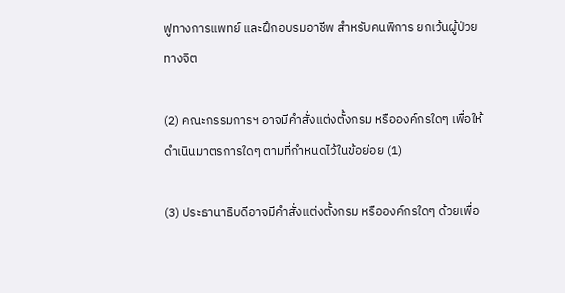ฟูทางการแพทย์ และฝึกอบรมอาชีพ สำหรับคนพิการ ยกเว้นผู้ป่วยทางจิต

(2) คณะกรรมการฯ อาจมีคำสั่งแต่งตั้งกรม หรือองค์กรใดๆ เพื่อให้ดำเนินมาตรการใดๆ ตามที่กำหนดไว้ในข้อย่อย (1)

(3) ประธานาธิบดีอาจมีคำสั่งแต่งตั้งกรม หรือองค์กรใดๆ ด้วยเพื่อ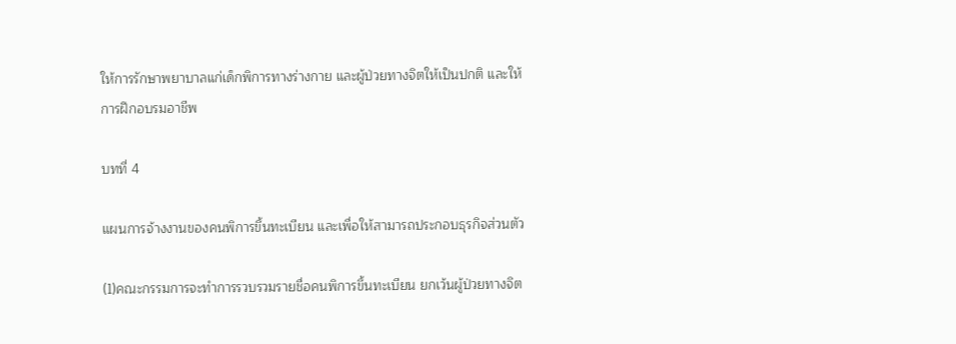ให้การรักษาพยาบาลแก่เด็กพิการทางร่างกาย และผู้ป่วยทางจิตให้เป็นปกติ และให้การฝึกอบรมอาชีพ

บทที่ 4

แผนการจ้างงานของคนพิการขึ้นทะเบียน และเพื่อให้สามารถประกอบธุรกิจส่วนตัว

(1)คณะกรรมการจะทำการรวบรวมรายชื่อคนพิการขึ้นทะเบียน ยกเว้นผู้ป่วยทางจิต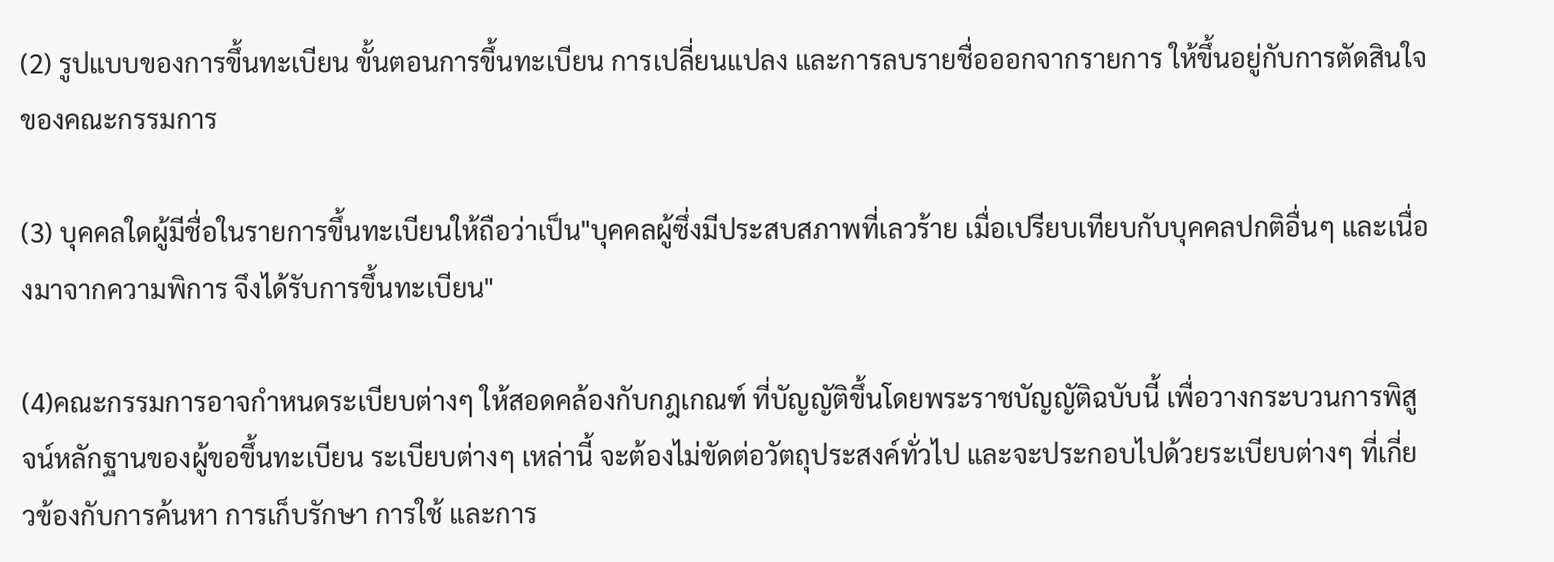(2) รูปแบบของการขึ้นทะเบียน ขั้นตอนการขึ้นทะเบียน การเปลี่ยนแปลง และการลบรายชื่อออกจากรายการ ให้ขึ้นอยู่กับการตัดสินใจของคณะกรรมการ

(3) บุคคลใดผู้มีชื่อในรายการขึ้นทะเบียนให้ถือว่าเป็น"บุคคลผู้ซึ่งมีประสบสภาพที่เลวร้าย เมื่อเปรียบเทียบกับบุคคลปกติอื่นๆ และเนื่องมาจากความพิการ จึงได้รับการขึ้นทะเบียน"

(4)คณะกรรมการอาจกำหนดระเบียบต่างๆ ให้สอดคล้องกับกฎเกณฑ์ ที่บัญญัติขึ้นโดยพระราชบัญญัติฉบับนี้ เพื่อวางกระบวนการพิสูจน์หลักฐานของผู้ขอขึ้นทะเบียน ระเบียบต่างๆ เหล่านี้ จะต้องไม่ขัดต่อวัตถุประสงค์ทั่วไป และจะประกอบไปด้วยระเบียบต่างๆ ที่เกี่ยวข้องกับการค้นหา การเก็บรักษา การใช้ และการ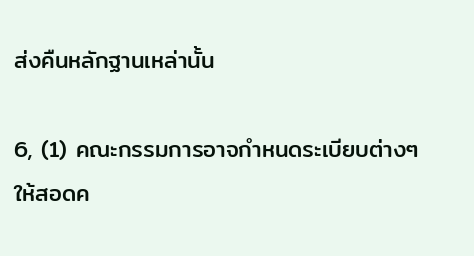ส่งคืนหลักฐานเหล่านั้น

6, (1) คณะกรรมการอาจกำหนดระเบียบต่างๆ ให้สอดค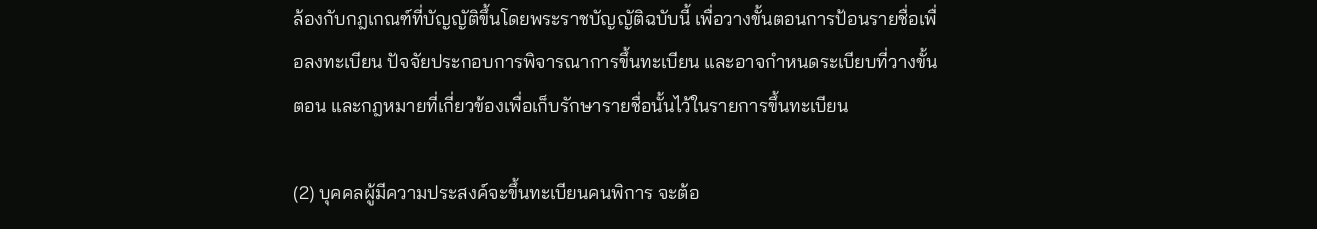ล้องกับกฎเกณฑ์ที่บัญญัติขึ้นโดยพระราชบัญญัติฉบับนี้ เพื่อวางขั้นตอนการป้อนรายชื่อเพื่อลงทะเบียน ปัจจัยประกอบการพิจารณาการขึ้นทะเบียน และอาจกำหนดระเบียบที่วางขั้นตอน และกฎหมายที่เกี่ยวข้องเพื่อเก็บรักษารายชื่อนั้นไว้ในรายการขึ้นทะเบียน

(2) บุคคลผู้มีความประสงค์จะขึ้นทะเบียนคนพิการ จะต้อ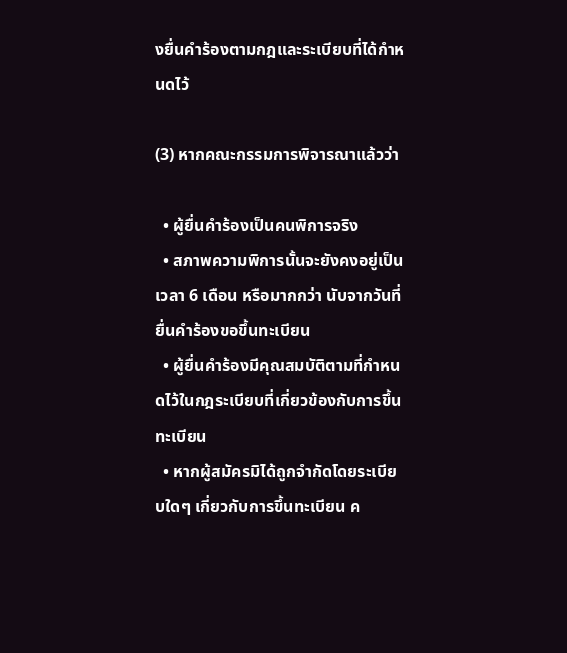งยื่นคำร้องตามกฎและระเบียบที่ได้กำหนดไว้

(3) หากคณะกรรมการพิจารณาแล้วว่า

  • ผู้ยื่นคำร้องเป็นคนพิการจริง
  • สภาพความพิการนั้นจะยังคงอยู่เป็นเวลา 6 เดือน หรือมากกว่า นับจากวันที่ยื่นคำร้องขอขึ้นทะเบียน
  • ผู้ยื่นคำร้องมีคุณสมบัติตามที่กำหนดไว้ในกฎระเบียบที่เกี่ยวข้องกับการขึ้นทะเบียน
  • หากผู้สมัครมิได้ถูกจำกัดโดยระเบียบใดๆ เกี่ยวกับการขึ้นทะเบียน ค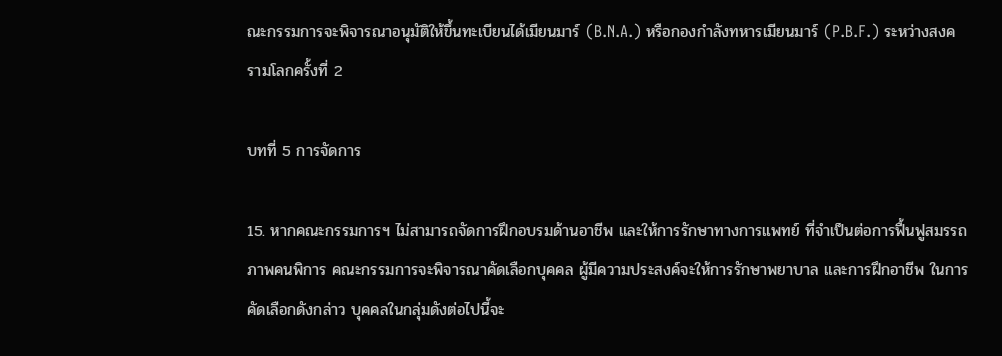ณะกรรมการจะพิจารณาอนุมัติให้ขึ้นทะเบียนได้เมียนมาร์ (B.N.A.) หรือกองกำลังทหารเมียนมาร์ (P.B.F.) ระหว่างสงครามโลกครั้งที่ 2

บทที่ 5 การจัดการ

15. หากคณะกรรมการฯ ไม่สามารถจัดการฝึกอบรมด้านอาชีพ และให้การรักษาทางการแพทย์ ที่จำเป็นต่อการฟื้นฟูสมรรถภาพคนพิการ คณะกรรมการจะพิจารณาคัดเลือกบุคคล ผู้มีความประสงค์จะให้การรักษาพยาบาล และการฝึกอาชีพ ในการคัดเลือกดังกล่าว บุคคลในกลุ่มดังต่อไปนี้จะ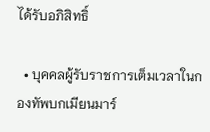ได้รับอภิสิทธิ์

  • บุคคลผู้รับราชการเต็มเวลาในกองทัพบกเมียนมาร์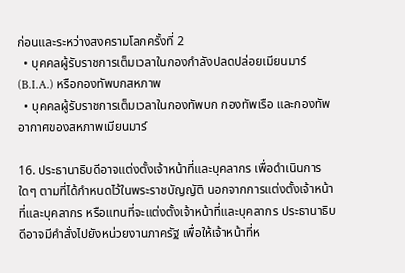ก่อนและระหว่างสงครามโลกครั้งที่ 2
  • บุคคลผู้รับราชการเต็มเวลาในกองกำลังปลดปล่อยเมียนมาร์ (B.I.A.) หรือกองทัพบกสหภาพ
  • บุคคลผู้รับราชการเต็มเวลาในกองทัพบก กองทัพเรือ และกองทัพอากาศของสหภาพเมียนมาร์

16. ประธานาธิบดีอาจแต่งตั้งเจ้าหน้าที่และบุคลากร เพื่อดำเนินการใดๆ ตามที่ได้กำหนดไว้ในพระราชบัญญัติ นอกจากการแต่งตั้งเจ้าหน้าที่และบุคลากร หรือแทนที่จะแต่งตั้งเจ้าหน้าที่และบุคลากร ประธานาธิบดีอาจมีคำสั่งไปยังหน่วยงานภาครัฐ เพื่อให้เจ้าหน้าที่ห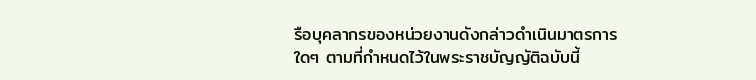รือบุคลากรของหน่วยงานดังกล่าวดำเนินมาตรการใดๆ ตามที่กำหนดไว้ในพระราชบัญญัติฉบับนี้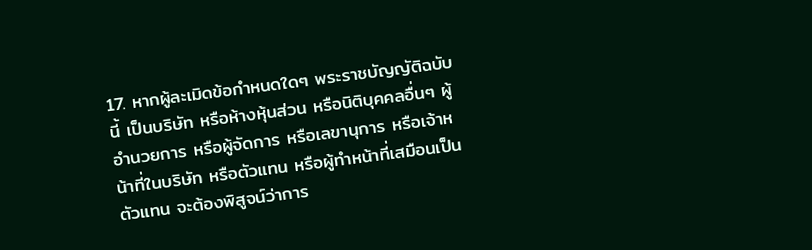17. หากผู้ละเมิดข้อกำหนดใดๆ พระราชบัญญัติฉบับนี้ เป็นบริษัท หรือห้างหุ้นส่วน หรือนิติบุคคลอื่นๆ ผู้อำนวยการ หรือผู้จัดการ หรือเลขานุการ หรือเจ้าหน้าที่ในบริษัท หรือตัวแทน หรือผู้ทำหน้าที่เสมือนเป็นตัวแทน จะต้องพิสูจน์ว่าการ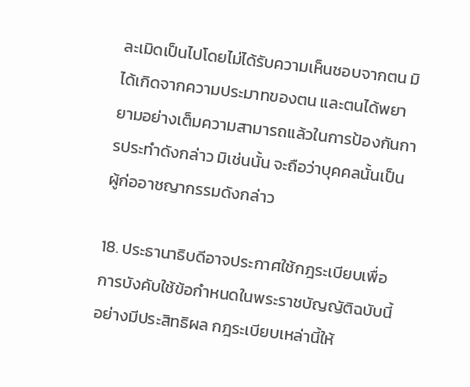ละเมิดเป็นไปโดยไม่ได้รับความเห็นชอบจากตน มิได้เกิดจากความประมาทของตน และตนได้พยายามอย่างเต็มความสามารถแล้วในการป้องกันการประทำดังกล่าว มิเช่นนั้น จะถือว่าบุคคลนั้นเป็นผู้ก่ออาชญากรรมดังกล่าว

18. ประธานาธิบดีอาจประกาศใช้กฎระเบียบเพื่อการบังคับใช้ข้อกำหนดในพระราชบัญญัติฉบับนี้อย่างมีประสิทธิผล กฎระเบียบเหล่านี้ให้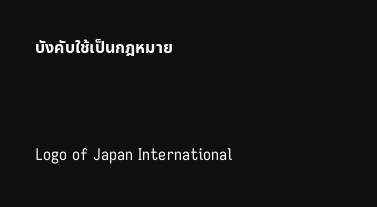บังคับใช้เป็นกฎหมาย




Logo of Japan International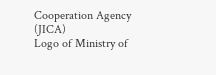Cooperation Agency (JICA)
Logo of Ministry of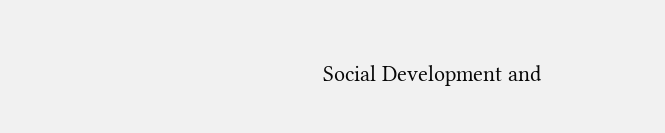Social Development and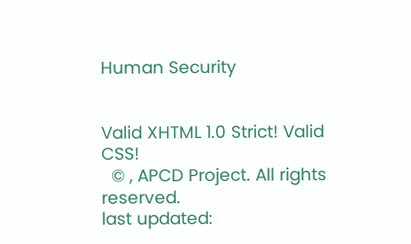Human Security


Valid XHTML 1.0 Strict! Valid CSS!
  © , APCD Project. All rights reserved.
last updated: